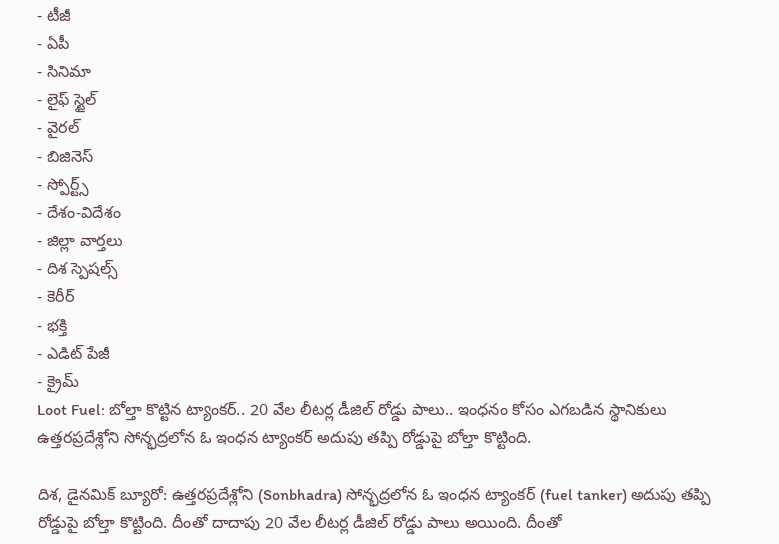- టీజీ
- ఏపీ
- సినిమా
- లైఫ్ స్టైల్
- వైరల్
- బిజినెస్
- స్పోర్ట్స్
- దేశం-విదేశం
- జిల్లా వార్తలు
- దిశ స్పెషల్స్
- కెరీర్
- భక్తి
- ఎడిట్ పేజీ
- క్రైమ్
Loot Fuel: బోల్తా కొట్టిన ట్యాంకర్.. 20 వేల లీటర్ల డీజిల్ రోడ్డు పాలు.. ఇంధనం కోసం ఎగబడిన స్థానికులు
ఉత్తరప్రదేశ్లోని సోన్భద్రలోన ఓ ఇంధన ట్యాంకర్ అదుపు తప్పి రోడ్డుపై బోల్తా కొట్టింది.

దిశ, డైనమిక్ బ్యూరో: ఉత్తరప్రదేశ్లోని (Sonbhadra) సోన్భద్రలోన ఓ ఇంధన ట్యాంకర్ (fuel tanker) అదుపు తప్పి రోడ్డుపై బోల్తా కొట్టింది. దీంతో దాదాపు 20 వేల లీటర్ల డీజిల్ రోడ్డు పాలు అయింది. దీంతో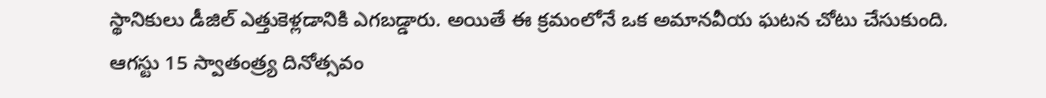స్థానికులు డీజిల్ ఎత్తుకెళ్లడానికి ఎగబడ్డారు. అయితే ఈ క్రమంలోనే ఒక అమానవీయ ఘటన చోటు చేసుకుంది. ఆగస్టు 15 స్వాతంత్ర్య దినోత్సవం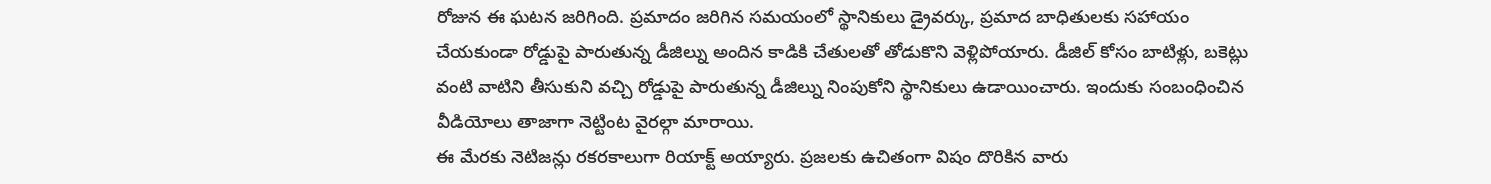రోజున ఈ ఘటన జరిగింది. ప్రమాదం జరిగిన సమయంలో స్థానికులు డ్రైవర్కు, ప్రమాద బాధితులకు సహాయం చేయకుండా రోడ్డుపై పారుతున్న డీజిల్ను అందిన కాడికి చేతులతో తోడుకొని వెళ్లిపోయారు. డీజిల్ కోసం బాటిళ్లు, బకెట్లు వంటి వాటిని తీసుకుని వచ్చి రోడ్డుపై పారుతున్న డీజిల్ను నింపుకోని స్థానికులు ఉడాయించారు. ఇందుకు సంబంధించిన వీడియోలు తాజాగా నెట్టింట వైరల్గా మారాయి.
ఈ మేరకు నెటిజన్లు రకరకాలుగా రియాక్ట్ అయ్యారు. ప్రజలకు ఉచితంగా విషం దొరికిన వారు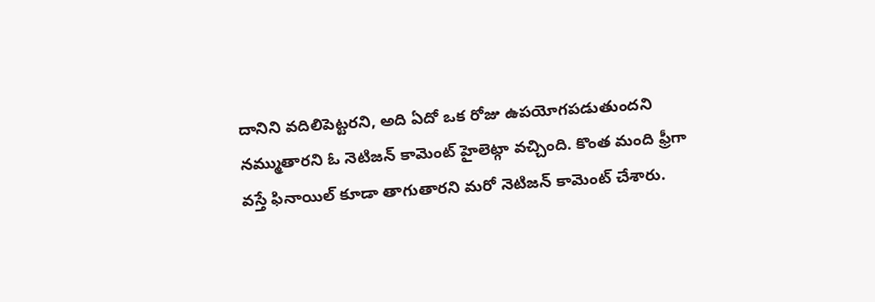దానిని వదిలిపెట్టరని, అది ఏదో ఒక రోజు ఉపయోగపడుతుందని నమ్ముతారని ఓ నెటిజన్ కామెంట్ హైలెట్గా వచ్చింది. కొంత మంది ఫ్రీగా వస్తే ఫినాయిల్ కూడా తాగుతారని మరో నెటిజన్ కామెంట్ చేశారు.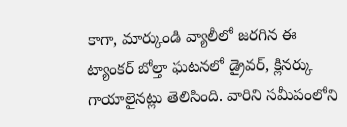కాగా, మార్కుండి వ్యాలీలో జరగిన ఈ ట్యాంకర్ బోల్తా ఘటనలో డ్రైవర్, క్లినర్కు గాయాలైనట్లు తెలిసింది. వారిని సమీపంలోని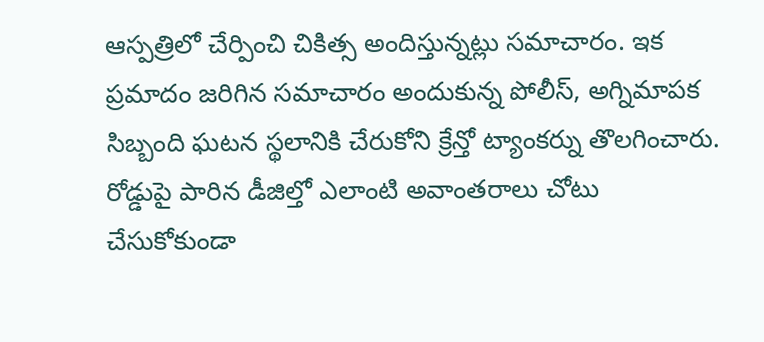ఆస్పత్రిలో చేర్పించి చికిత్స అందిస్తున్నట్లు సమాచారం. ఇక ప్రమాదం జరిగిన సమాచారం అందుకున్న పోలీస్, అగ్నిమాపక సిబ్బంది ఘటన స్థలానికి చేరుకోని క్రేన్తో ట్యాంకర్ను తొలగించారు. రోడ్డుపై పారిన డీజిల్తో ఎలాంటి అవాంతరాలు చోటు చేసుకోకుండా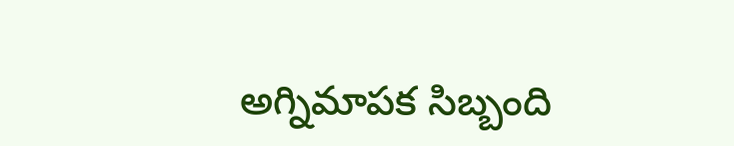అగ్నిమాపక సిబ్బంది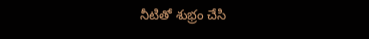నీటితో శుభ్రం చేసి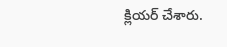క్లియర్ చేశారు.